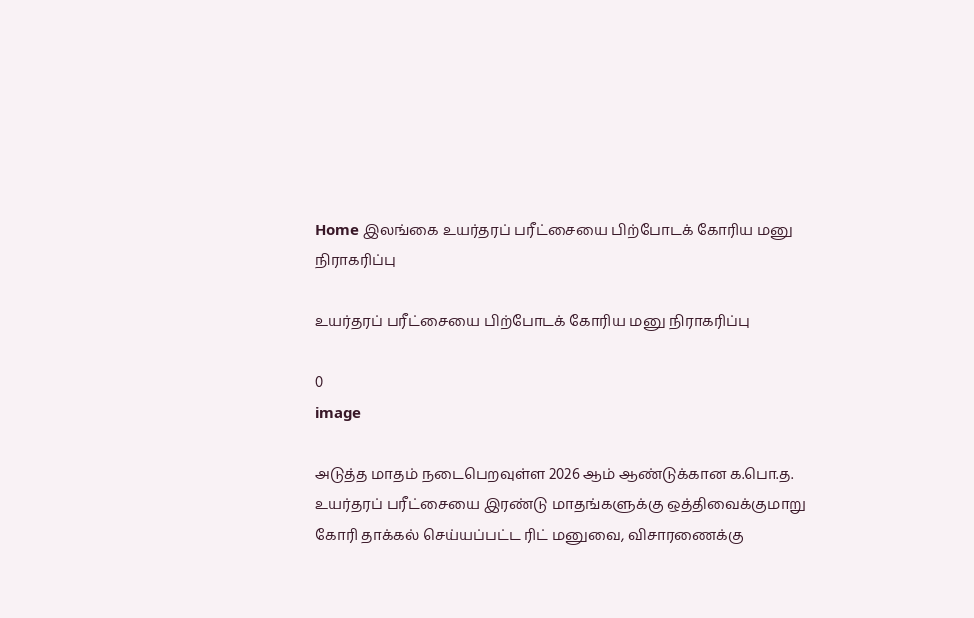Home இலங்கை உயர்தரப் பரீட்சையை பிற்போடக் கோரிய மனு நிராகரிப்பு

உயர்தரப் பரீட்சையை பிற்போடக் கோரிய மனு நிராகரிப்பு

0
image

அடுத்த மாதம் நடைபெறவுள்ள 2026 ஆம் ஆண்டுக்கான க.பொ.த. உயர்தரப் பரீட்சையை இரண்டு மாதங்களுக்கு ஒத்திவைக்குமாறு கோரி தாக்கல் செய்யப்பட்ட ரிட் மனுவை, விசாரணைக்கு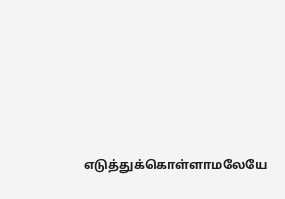எடுத்துக்கொள்ளாமலேயே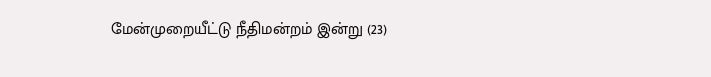மேன்முறையீட்டு நீதிமன்றம் இன்று (23)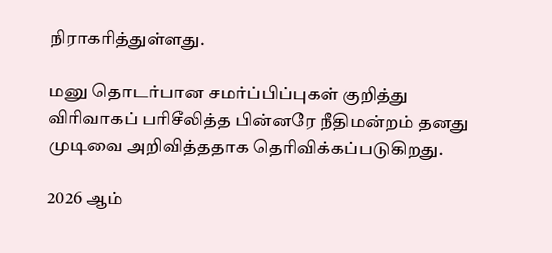நிராகரித்துள்ளது.

மனு தொடர்பான சமர்ப்பிப்புகள் குறித்து விரிவாகப் பரிசீலித்த பின்னரே நீதிமன்றம் தனது முடிவை ‍அறிவித்ததாக தெரிவிக்கப்படுகிறது.

2026 ஆம்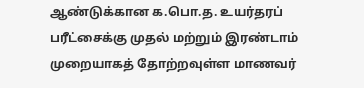ஆண்டுக்கான க.பொ.த. உயர்தரப் பரீட்சைக்கு முதல் மற்றும் இரண்டாம் முறையாகத் தோற்றவுள்ள மாணவர்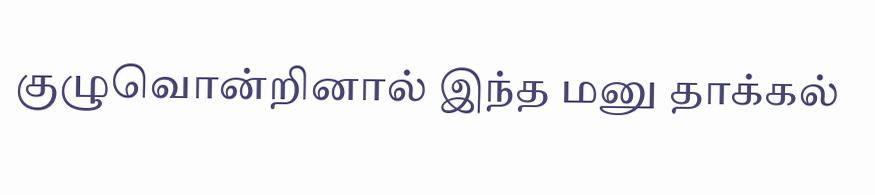குழுவொன்றினால் இந்த மனு தாக்கல்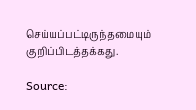செய்யப்பட்டிருந்தமையும் குறிப்பிடத்தக்கது.

Source: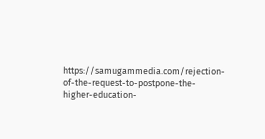https://samugammedia.com/rejection-of-the-request-to-postpone-the-higher-education-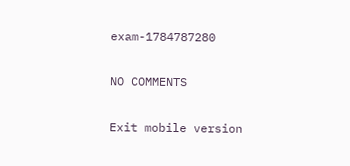exam-1784787280

NO COMMENTS

Exit mobile version